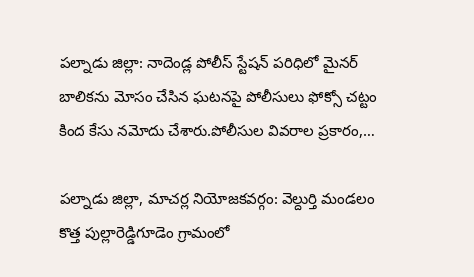పల్నాడు జిల్లా: నాదెండ్ల పోలీస్ స్టేషన్ పరిధిలో మైనర్ బాలికను మోసం చేసిన ఘటనపై పోలీసులు ఫోక్సో చట్టం కింద కేసు నమోదు చేశారు.పోలీసుల వివరాల ప్రకారం,…

పల్నాడు జిల్లా, మాచర్ల నియోజకవర్గం: వెల్దుర్తి మండలం కొత్త పుల్లారెడ్డిగూడెం గ్రామంలో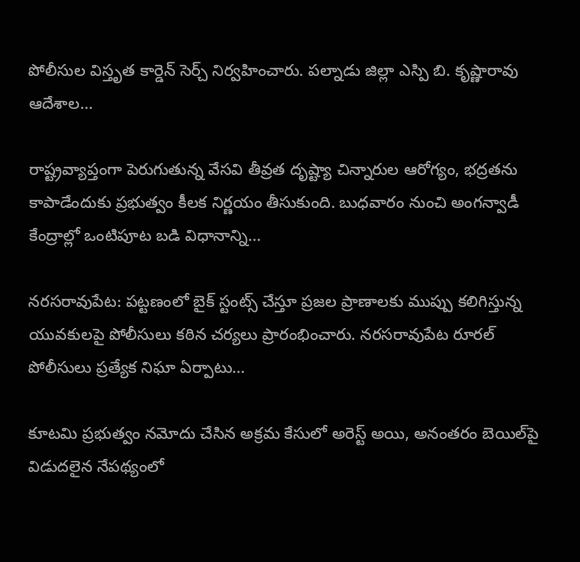పోలీసుల విస్తృత కార్డెన్ సెర్చ్ నిర్వహించారు. పల్నాడు జిల్లా ఎస్పి బి. కృష్ణారావు ఆదేశాల…

రాష్ట్రవ్యాప్తంగా పెరుగుతున్న వేసవి తీవ్రత దృష్ట్యా చిన్నారుల ఆరోగ్యం, భద్రతను కాపాడేందుకు ప్రభుత్వం కీలక నిర్ణయం తీసుకుంది. బుధవారం నుంచి అంగన్వాడీ కేంద్రాల్లో ఒంటిపూట బడి విధానాన్ని…

నరసరావుపేట: పట్టణంలో బైక్ స్టంట్స్ చేస్తూ ప్రజల ప్రాణాలకు ముప్పు కలిగిస్తున్న యువకులపై పోలీసులు కఠిన చర్యలు ప్రారంభించారు. నరసరావుపేట రూరల్ పోలీసులు ప్రత్యేక నిఘా ఏర్పాటు…

కూటమి ప్రభుత్వం నమోదు చేసిన అక్రమ కేసులో అరెస్ట్ అయి, అనంతరం బెయిల్‌పై విడుదలైన నేపథ్యంలో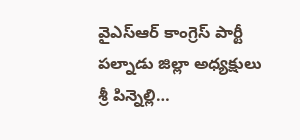వైఎస్ఆర్ కాంగ్రెస్ పార్టీ పల్నాడు జిల్లా అధ్యక్షులు శ్రీ పిన్నెల్లి…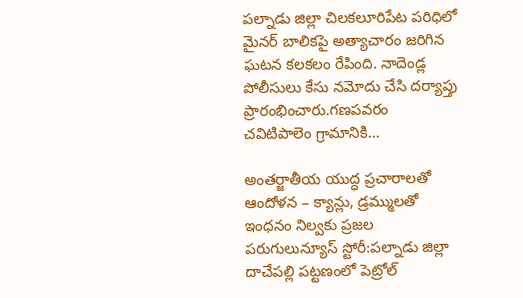పల్నాడు జిల్లా చిలకలూరిపేట పరిధిలో మైనర్ బాలికపై అత్యాచారం జరిగిన ఘటన కలకలం రేపింది. నాదెండ్ల పోలీసులు కేసు నమోదు చేసి దర్యాప్తు ప్రారంభించారు.గణపవరం చవిటిపాలెం గ్రామానికి…

అంతర్జాతీయ యుద్ధ ప్రచారాలతో ఆందోళన – క్యాన్లు, డ్రమ్ములతో ఇంధనం నిల్వకు ప్రజల పరుగులున్యూస్ స్టోరీ:పల్నాడు జిల్లా దాచేపల్లి పట్టణంలో పెట్రోల్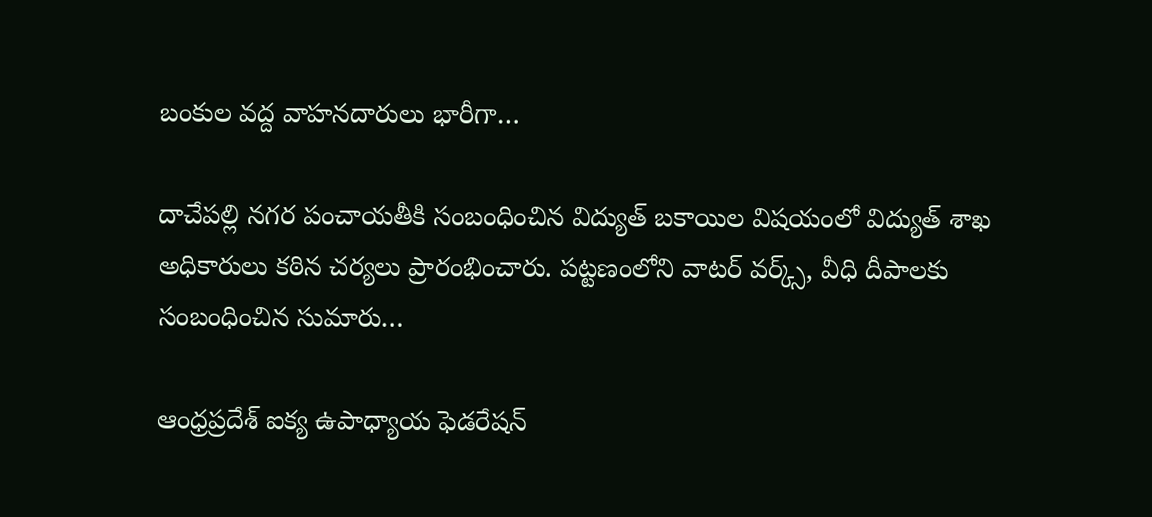బంకుల వద్ద వాహనదారులు భారీగా…

దాచేపల్లి నగర పంచాయతీకి సంబంధించిన విద్యుత్ బకాయిల విషయంలో విద్యుత్ శాఖ అధికారులు కఠిన చర్యలు ప్రారంభించారు. పట్టణంలోని వాటర్ వర్క్స్, వీధి దీపాలకు సంబంధించిన సుమారు…

ఆంధ్రప్రదేశ్ ఐక్య ఉపాధ్యాయ ఫెడరేషన్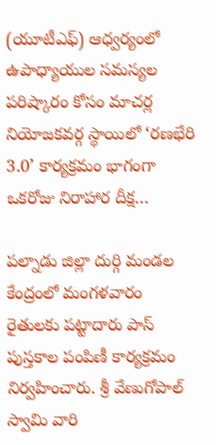(యూటీఎఫ్) ఆధ్వర్యంలో ఉపాధ్యాయుల సమస్యల పరిష్కారం కోసం మాచర్ల నియోజకవర్గ స్థాయిలో ‘రణభేరి 3.0’ కార్యక్రమం భాగంగా ఒకరోజు నిరాహార దీక్ష…

పల్నాడు జిల్లా దుర్గి మండల కేంద్రంలో మంగళవారం రైతులకు పట్టాదారు పాస్ పుస్తకాల పంపిణీ కార్యక్రమం నిర్వహించారు. శ్రీ వేణుగోపాల్ స్వామి వారి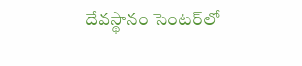దేవస్థానం సెంటర్‌లో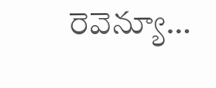రెవెన్యూ…